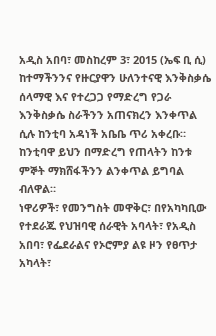አዲስ አበባ፣ መስከረም 3፣ 2015 (ኤፍ ቢ ሲ) ከተማችንንና የዙርያዋን ሁለንተናዊ እንቅስቃሴ ሰላማዊ እና የተረጋጋ የማድረግ የጋራ እንቅስቃሴ ስራችንን አጠናክረን እንቀጥል ሲሉ ከንቲባ አዳነች አቤቤ ጥሪ አቀረቡ።
ከንቲባዋ ይህን በማድረግ የጠላትን ከንቱ ምኞት ማክሸፋችንን ልንቀጥል ይግባል ብለዋል።
ነዋሪዎች፣ የመንግስት መዋቅር፣ በየአካካቢው የተደራጁ የህዝባዊ ሰራዊት አባላት፣ የአዲስ አበባ፣ የፌደራልና የኦሮምያ ልዩ ዞን የፀጥታ አካላት፣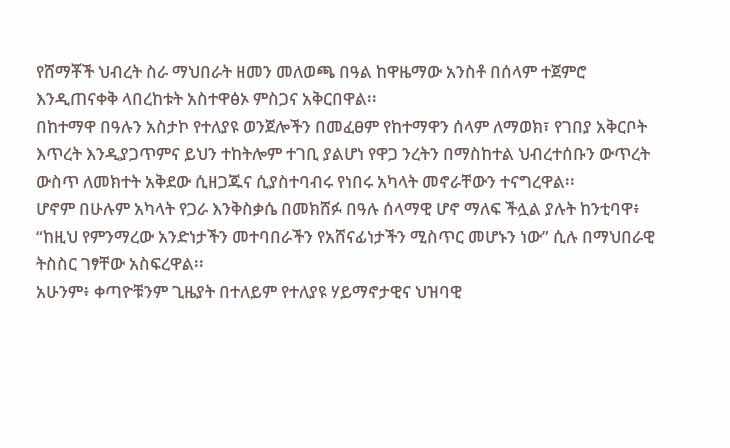የሸማቾች ህብረት ስራ ማህበራት ዘመን መለወጫ በዓል ከዋዜማው አንስቶ በሰላም ተጀምሮ እንዲጠናቀቅ ላበረከቱት አስተዋፅኦ ምስጋና አቅርበዋል፡፡
በከተማዋ በዓሉን አስታኮ የተለያዩ ወንጀሎችን በመፈፀም የከተማዋን ሰላም ለማወክ፣ የገበያ አቅርቦት እጥረት እንዲያጋጥምና ይህን ተከትሎም ተገቢ ያልሆነ የዋጋ ንረትን በማስከተል ህብረተሰቡን ውጥረት ውስጥ ለመክተት አቅደው ሲዘጋጁና ሲያስተባብሩ የነበሩ አካላት መኖራቸውን ተናግረዋል፡፡
ሆኖም በሁሉም አካላት የጋራ እንቅስቃሴ በመክሸፉ በዓሉ ሰላማዊ ሆኖ ማለፍ ችሏል ያሉት ከንቲባዋ፥ “ከዚህ የምንማረው አንድነታችን መተባበራችን የአሸናፊነታችን ሚስጥር መሆኑን ነው” ሲሉ በማህበራዊ ትስስር ገፃቸው አስፍረዋል፡፡
አሁንም፥ ቀጣዮቹንም ጊዜያት በተለይም የተለያዩ ሃይማኖታዊና ህዝባዊ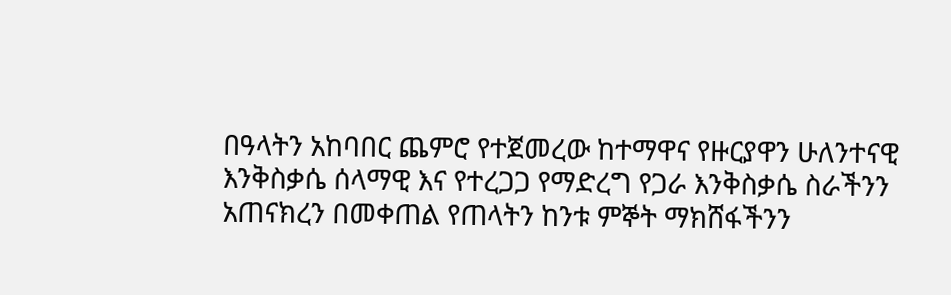በዓላትን አከባበር ጨምሮ የተጀመረው ከተማዋና የዙርያዋን ሁለንተናዊ እንቅስቃሴ ሰላማዊ እና የተረጋጋ የማድረግ የጋራ እንቅስቃሴ ስራችንን አጠናክረን በመቀጠል የጠላትን ከንቱ ምኞት ማክሸፋችንን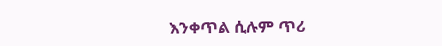እንቀጥል ሲሉም ጥሪ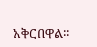አቅርበዋል፡፡